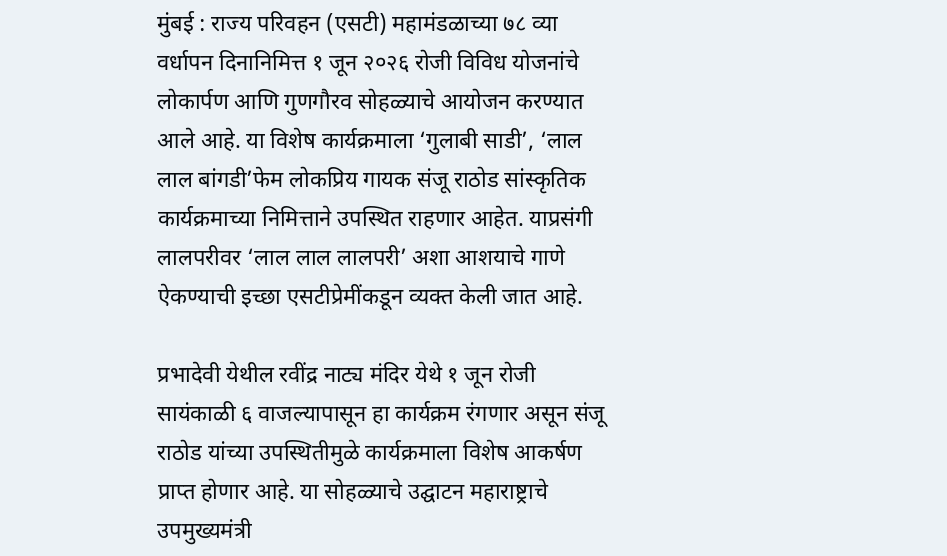मुंबई : राज्य परिवहन (एसटी) महामंडळाच्या ७८ व्या वर्धापन दिनानिमित्त १ जून २०२६ रोजी विविध योजनांचे लोकार्पण आणि गुणगौरव सोहळ्याचे आयोजन करण्यात आले आहे. या विशेष कार्यक्रमाला ‘गुलाबी साडी’, ‘लाल लाल बांगडी’फेम लोकप्रिय गायक संजू राठोड सांस्कृतिक कार्यक्रमाच्या निमित्ताने उपस्थित राहणार आहेत. याप्रसंगी लालपरीवर ‘लाल लाल लालपरी’ अशा आशयाचे गाणे ऐकण्याची इच्छा एसटीप्रेमींकडून व्यक्त केली जात आहे.

प्रभादेवी येथील रवींद्र नाट्य मंदिर येथे १ जून रोजी सायंकाळी ६ वाजल्यापासून हा कार्यक्रम रंगणार असून संजू राठोड यांच्या उपस्थितीमुळे कार्यक्रमाला विशेष आकर्षण प्राप्त होणार आहे. या सोहळ्याचे उद्घाटन महाराष्ट्राचे उपमुख्यमंत्री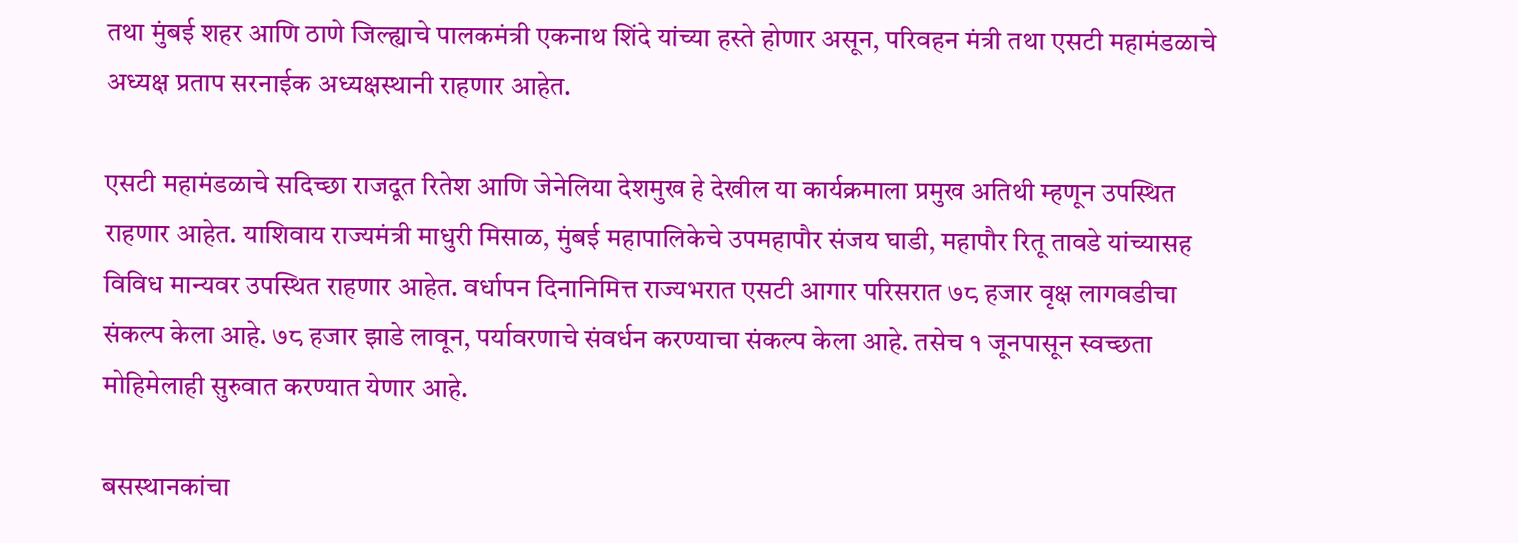तथा मुंबई शहर आणि ठाणे जिल्ह्याचे पालकमंत्री एकनाथ शिंदे यांच्या हस्ते होणार असून, परिवहन मंत्री तथा एसटी महामंडळाचे अध्यक्ष प्रताप सरनाईक अध्यक्षस्थानी राहणार आहेत.

एसटी महामंडळाचे सदिच्छा राजदूत रितेश आणि जेनेलिया देशमुख हे देखील या कार्यक्रमाला प्रमुख अतिथी म्हणून उपस्थित राहणार आहेत. याशिवाय राज्यमंत्री माधुरी मिसाळ, मुंबई महापालिकेचे उपमहापौर संजय घाडी, महापौर रितू तावडे यांच्यासह विविध मान्यवर उपस्थित राहणार आहेत. वर्धापन दिनानिमित्त राज्यभरात एसटी आगार परिसरात ७८ हजार वृक्ष लागवडीचा संकल्प केला आहे. ७८ हजार झाडे लावून, पर्यावरणाचे संवर्धन करण्याचा संकल्प केला आहे. तसेच १ जूनपासून स्वच्छता मोहिमेलाही सुरुवात करण्यात येणार आहे.

बसस्थानकांचा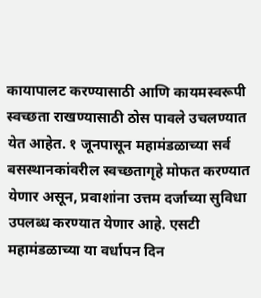कायापालट करण्यासाठी आणि कायमस्वरूपी स्वच्छता राखण्यासाठी ठोस पावले उचलण्यात येत आहेत. १ जूनपासून महामंडळाच्या सर्व बसस्थानकांवरील स्वच्छतागृहे मोफत करण्यात येणार असून, प्रवाशांना उत्तम दर्जाच्या सुविधा उपलब्ध करण्यात येणार आहे. एसटी महामंडळाच्या या वर्धापन दिन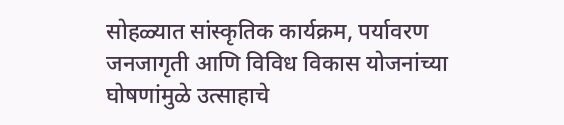सोहळ्यात सांस्कृतिक कार्यक्रम, पर्यावरण जनजागृती आणि विविध विकास योजनांच्या घोषणांमुळे उत्साहाचे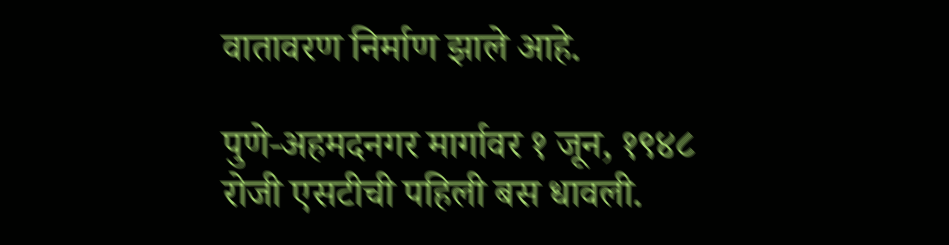वातावरण निर्माण झाले आहे.

पुणे-अहमदनगर मार्गावर १ जून, १९४८ रोजी एसटीची पहिली बस धावली.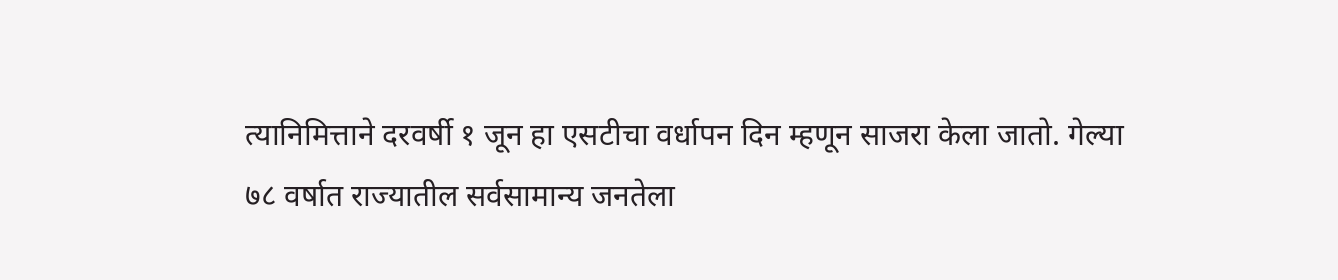त्यानिमित्ताने दरवर्षी १ जून हा एसटीचा वर्धापन दिन म्हणून साजरा केला जातो. गेल्या ७८ वर्षात राज्यातील सर्वसामान्य जनतेला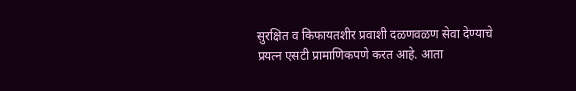सुरक्षित व किफायतशीर प्रवाशी दळणवळण सेवा देण्याचे प्रयत्न एसटी प्रामाणिकपणे करत आहे. आता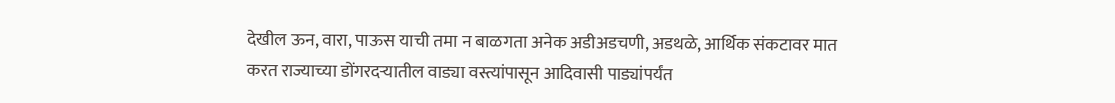देखील ऊन, वारा, पाऊस याची तमा न बाळगता अनेक अडीअडचणी, अडथळे, आर्थिक संकटावर मात करत राज्याच्या डोंगरदऱ्यातील वाड्या वस्त्यांपासून आदिवासी पाड्यांपर्यंत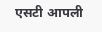एसटी आपली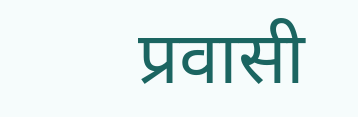प्रवासी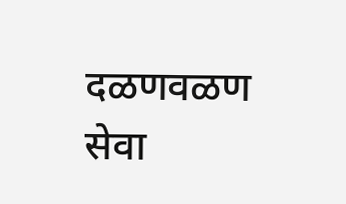दळणवळण सेवा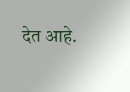देत आहे.